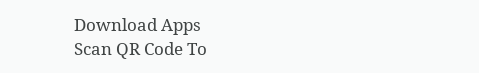Download Apps
Scan QR Code To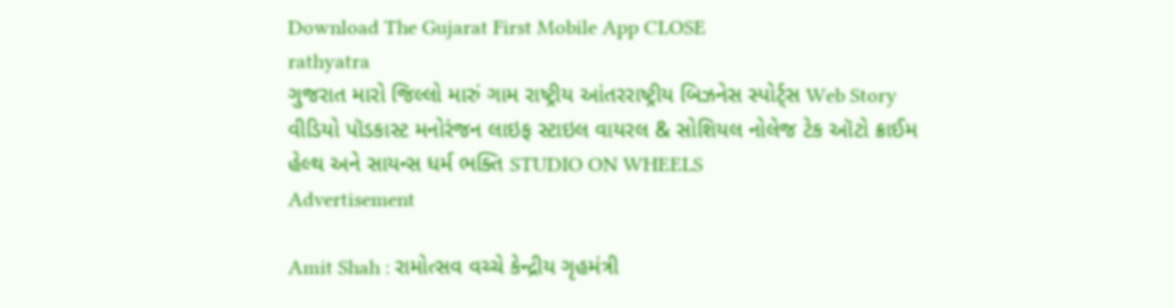Download The Gujarat First Mobile App CLOSE
rathyatra
ગુજરાત મારો જિલ્લો મારું ગામ રાષ્ટ્રીય આંતરરાષ્ટ્રીય બિઝનેસ સ્પોર્ટ્સ Web Story વીડિયો પૉડકાસ્ટ મનોરંજન લાઇફ સ્ટાઇલ વાયરલ & સોશિયલ નોલેજ ટેક ઑટો ક્રાઈમ હેલ્થ અને સાયન્સ ધર્મ ભક્તિ STUDIO ON WHEELS
Advertisement

Amit Shah : રામોત્સવ વચ્ચે કેન્દ્રીય ગૃહમંત્રી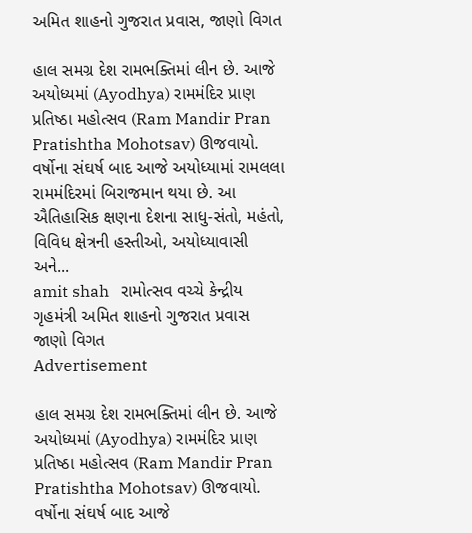અમિત શાહનો ગુજરાત પ્રવાસ, જાણો વિગત

હાલ સમગ્ર દેશ રામભક્તિમાં લીન છે. આજે અયોધ્યમાં (Ayodhya) રામમંદિર પ્રાણ પ્રતિષ્ઠા મહોત્સવ (Ram Mandir Pran Pratishtha Mohotsav) ઊજવાયો. વર્ષોના સંઘર્ષ બાદ આજે અયોધ્યામાં રામલલા રામમંદિરમાં બિરાજમાન થયા છે. આ ઐતિહાસિક ક્ષણના દેશના સાધુ-સંતો, મહંતો, વિવિધ ક્ષેત્રની હસ્તીઓ, અયોધ્યાવાસી અને...
amit shah   રામોત્સવ વચ્ચે કેન્દ્રીય ગૃહમંત્રી અમિત શાહનો ગુજરાત પ્રવાસ  જાણો વિગત
Advertisement

હાલ સમગ્ર દેશ રામભક્તિમાં લીન છે. આજે અયોધ્યમાં (Ayodhya) રામમંદિર પ્રાણ પ્રતિષ્ઠા મહોત્સવ (Ram Mandir Pran Pratishtha Mohotsav) ઊજવાયો. વર્ષોના સંઘર્ષ બાદ આજે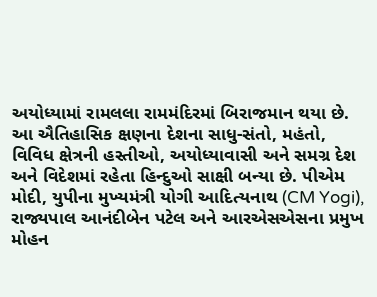અયોધ્યામાં રામલલા રામમંદિરમાં બિરાજમાન થયા છે. આ ઐતિહાસિક ક્ષણના દેશના સાધુ-સંતો, મહંતો, વિવિધ ક્ષેત્રની હસ્તીઓ, અયોધ્યાવાસી અને સમગ્ર દેશ અને વિદેશમાં રહેતા હિન્દુઓ સાક્ષી બન્યા છે. પીએમ મોદી, યુપીના મુખ્યમંત્રી યોગી આદિત્યનાથ (CM Yogi), રાજ્યપાલ આનંદીબેન પટેલ અને આરએસએસના પ્રમુખ મોહન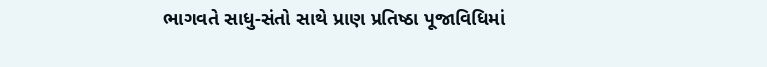ભાગવતે સાધુ-સંતો સાથે પ્રાણ પ્રતિષ્ઠા પૂજાવિધિમાં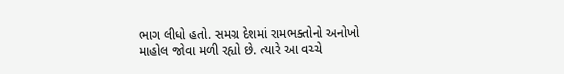ભાગ લીધો હતો. સમગ્ર દેશમાં રામભક્તોનો અનોખો માહોલ જોવા મળી રહ્યો છે. ત્યારે આ વચ્ચે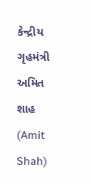કેન્દ્રીય ગૃહમંત્રી અમિત શાહ (Amit Shah)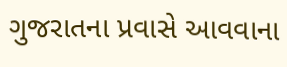ગુજરાતના પ્રવાસે આવવાના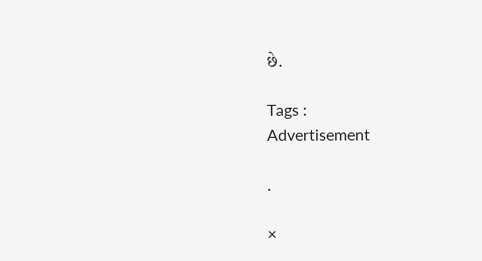છે.

Tags :
Advertisement

.

×